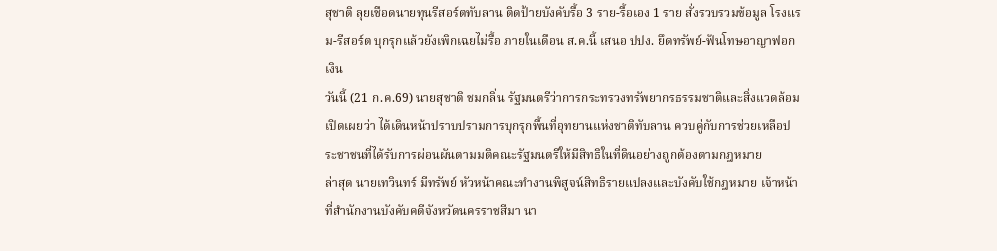สุชาติ ลุยเชือดนายทุนรีสอร์ตทับลาน ติดป้ายบังคับรื้อ 3 ราย-รื้อเอง 1 ราย สั่งรวบรวมข้อมูล โรงแรม-รีสอร์ต บุกรุกแล้วยังเพิกเฉยไม่รื้อ ภายในเดือน ส.ค.นี้ เสนอ ปปง. ยึดทรัพย์-ฟันโทษอาญาฟอกเงิน
วันนี้ (21 ก.ค.69) นายสุชาติ ชมกลิ่น รัฐมนตรีว่าการกระทรวงทรัพยากรธรรมชาติและสิ่งแวดล้อม เปิดเผยว่า ได้เดินหน้าปราบปรามการบุกรุกพื้นที่อุทยานแห่งชาติทับลาน ควบคู่กับการช่วยเหลือประชาชนที่ได้รับการผ่อนผันตามมติคณะรัฐมนตรีให้มีสิทธิในที่ดินอย่างถูกต้องตามกฎหมาย
ล่าสุด นายเทวินทร์ มีทรัพย์ หัวหน้าคณะทำงานพิสูจน์สิทธิรายแปลงและบังคับใช้กฎหมาย เจ้าหน้าที่สำนักงานบังคับคดีจังหวัดนครราชสีมา นา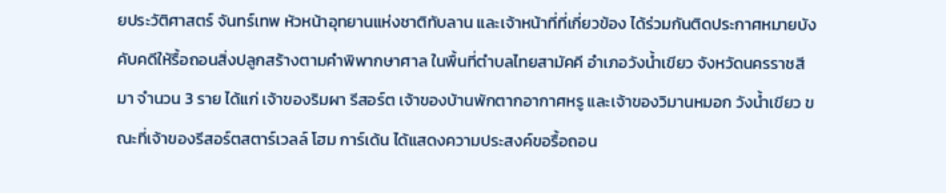ยประวัติศาสตร์ จันทร์เทพ หัวหน้าอุทยานแห่งชาติทับลาน และเจ้าหน้าที่ที่เกี่ยวข้อง ได้ร่วมกันติดประกาศหมายบังคับคดีให้รื้อถอนสิ่งปลูกสร้างตามคำพิพากษาศาล ในพื้นที่ตำบลไทยสามัคคี อำเภอวังน้ำเขียว จังหวัดนครราชสีมา จำนวน 3 ราย ได้แก่ เจ้าของริมผา รีสอร์ต เจ้าของบ้านพักตากอากาศหรู และเจ้าของวิมานหมอก วังน้ำเขียว ขณะที่เจ้าของรีสอร์ตสตาร์เวลล์ โฮม การ์เด้น ได้แสดงความประสงค์ขอรื้อถอน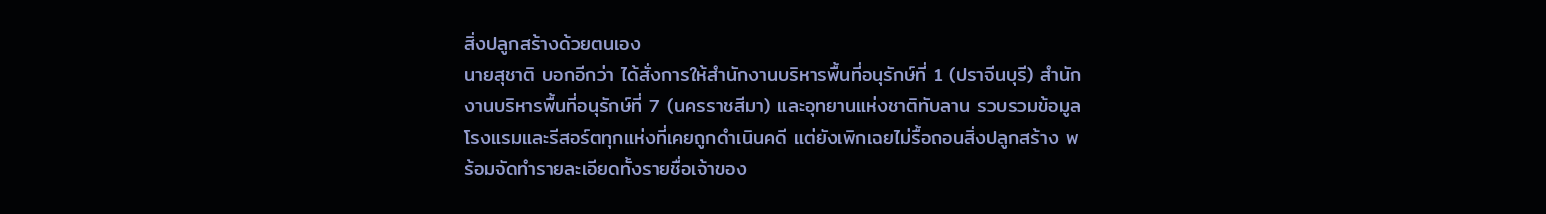สิ่งปลูกสร้างด้วยตนเอง
นายสุชาติ บอกอีกว่า ได้สั่งการให้สำนักงานบริหารพื้นที่อนุรักษ์ที่ 1 (ปราจีนบุรี) สำนักงานบริหารพื้นที่อนุรักษ์ที่ 7 (นครราชสีมา) และอุทยานแห่งชาติทับลาน รวบรวมข้อมูลโรงแรมและรีสอร์ตทุกแห่งที่เคยถูกดำเนินคดี แต่ยังเพิกเฉยไม่รื้อถอนสิ่งปลูกสร้าง พร้อมจัดทำรายละเอียดทั้งรายชื่อเจ้าของ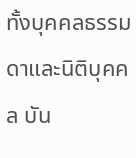ทั้งบุคคลธรรมดาและนิติบุคคล บัน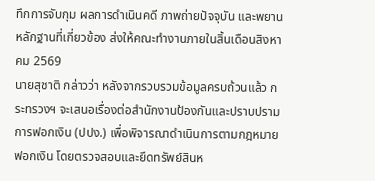ทึกการจับกุม ผลการดำเนินคดี ภาพถ่ายปัจจุบัน และพยานหลักฐานที่เกี่ยวข้อง ส่งให้คณะทำงานภายในสิ้นเดือนสิงหาคม 2569
นายสุชาติ กล่าวว่า หลังจากรวบรวมข้อมูลครบถ้วนแล้ว กระทรวงฯ จะเสนอเรื่องต่อสำนักงานป้องกันและปราบปรามการฟอกเงิน (ปปง.) เพื่อพิจารณาดำเนินการตามกฎหมายฟอกเงิน โดยตรวจสอบและยึดทรัพย์สินห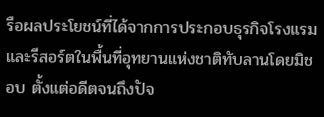รือผลประโยชน์ที่ได้จากการประกอบธุรกิจโรงแรมและรีสอร์ตในพื้นที่อุทยานแห่งชาติทับลานโดยมิชอบ ตั้งแต่อดีตจนถึงปัจ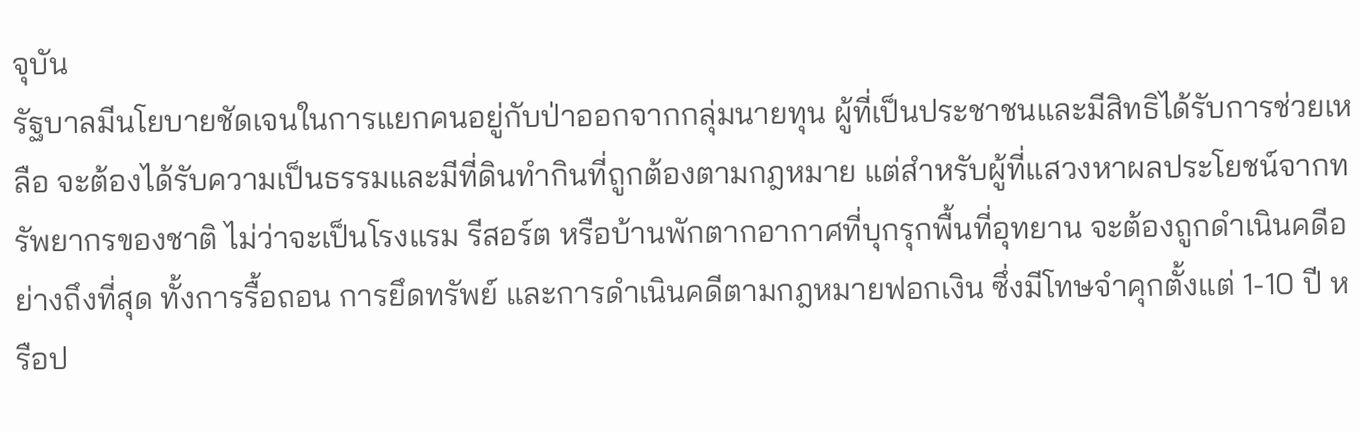จุบัน
รัฐบาลมีนโยบายชัดเจนในการแยกคนอยู่กับป่าออกจากกลุ่มนายทุน ผู้ที่เป็นประชาชนและมีสิทธิได้รับการช่วยเหลือ จะต้องได้รับความเป็นธรรมและมีที่ดินทำกินที่ถูกต้องตามกฎหมาย แต่สำหรับผู้ที่แสวงหาผลประโยชน์จากทรัพยากรของชาติ ไม่ว่าจะเป็นโรงแรม รีสอร์ต หรือบ้านพักตากอากาศที่บุกรุกพื้นที่อุทยาน จะต้องถูกดำเนินคดีอย่างถึงที่สุด ทั้งการรื้อถอน การยึดทรัพย์ และการดำเนินคดีตามกฎหมายฟอกเงิน ซึ่งมีโทษจำคุกตั้งแต่ 1-10 ปี หรือป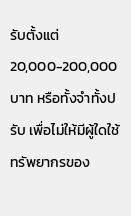รับตั้งแต่ 20,000-200,000 บาท หรือทั้งจำทั้งปรับ เพื่อไม่ให้มีผู้ใดใช้ทรัพยากรของ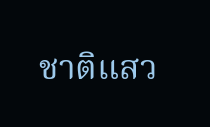ชาติแสว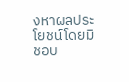งหาผลประโยชน์โดยมิชอบ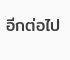อีกต่อไป